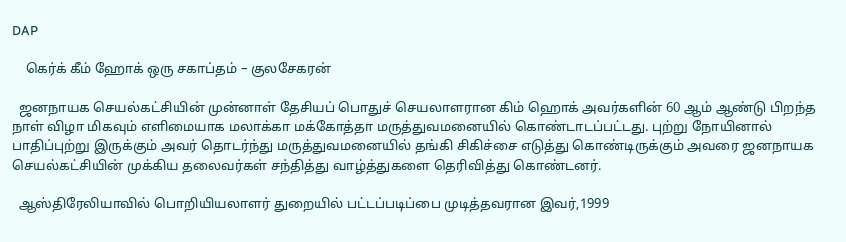DAP

    கெர்க் கீம் ஹோக் ஒரு சகாப்தம் – குலசேகரன்

  ஜனநாயக செயல்கட்சியின் முன்னாள் தேசியப் பொதுச் செயலாளரான கிம் ஹொக் அவர்களின் 60 ஆம் ஆண்டு பிறந்த நாள் விழா மிகவும் எளிமையாக மலாக்கா மக்கோத்தா மருத்துவமனையில் கொண்டாடப்பட்டது. புற்று நோயினால் பாதிப்புற்று இருக்கும் அவர் தொடர்ந்து மருத்துவமனையில் தங்கி சிகிச்சை எடுத்து கொண்டிருக்கும் அவரை ஜனநாயக செயல்கட்சியின் முக்கிய தலைவர்கள் சந்தித்து வாழ்த்துகளை தெரிவித்து கொண்டனர்.

  ஆஸ்திரேலியாவில் பொறியியலாளர் துறையில் பட்டப்படிப்பை முடித்தவரான இவர்,1999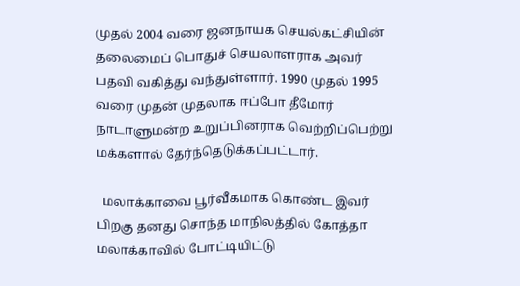முதல் 2004 வரை ஜனநாயக செயல்கட்சியின் தலைமைப் பொதுச் செயலாளராக அவர் பதவி வகித்து வந்துள்ளார். 1990 முதல் 1995 வரை முதன் முதலாக ஈப்போ தீமோர் நாடாளுமன்ற உறுப்பினராக வெற்றிப்பெற்று மக்களால் தேர்ந்தெடுக்கப்பட்டார்.

  மலாக்காவை பூர்வீகமாக கொண்ட இவர் பிறகு தனது சொந்த மாநிலத்தில் கோத்தா மலாக்காவில் போட்டியிட்டு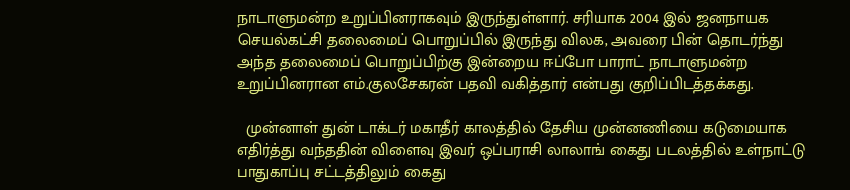நாடாளுமன்ற உறுப்பினராகவும் இருந்துள்ளார். சரியாக 2004 இல் ஜனநாயக செயல்கட்சி தலைமைப் பொறுப்பில் இருந்து விலக, அவரை பின் தொடர்ந்து அந்த தலைமைப் பொறுப்பிற்கு இன்றைய ஈப்போ பாராட் நாடாளுமன்ற உறுப்பினரான எம்.குலசேகரன் பதவி வகித்தார் என்பது குறிப்பிடத்தக்கது.

  முன்னாள் துன் டாக்டர் மகாதீர் காலத்தில் தேசிய முன்னணியை கடுமையாக எதிர்த்து வந்ததின் விளைவு இவர் ஒப்பராசி லாலாங் கைது படலத்தில் உள்நாட்டு பாதுகாப்பு சட்டத்திலும் கைது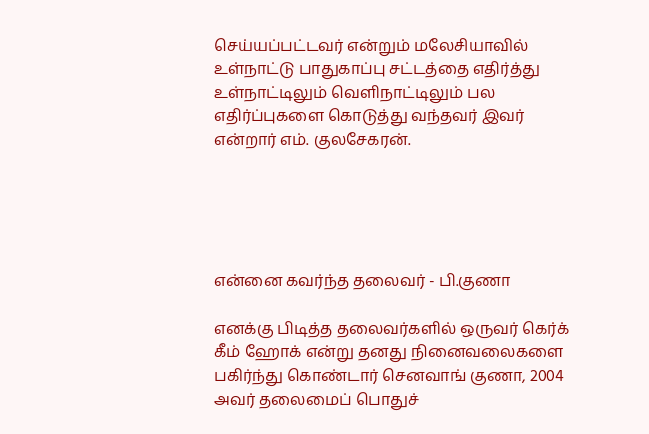செய்யப்பட்டவர் என்றும் மலேசியாவில் உள்நாட்டு பாதுகாப்பு சட்டத்தை எதிர்த்து உள்நாட்டிலும் வெளிநாட்டிலும் பல எதிர்ப்புகளை கொடுத்து வந்தவர் இவர் என்றார் எம். குலசேகரன்.





என்னை கவர்ந்த தலைவர் - பி.குணா

எனக்கு பிடித்த தலைவர்களில் ஒருவர் கெர்க் கீம் ஹோக் என்று தனது நினைவலைகளை பகிர்ந்து கொண்டார் செனவாங் குணா, 2004 அவர் தலைமைப் பொதுச்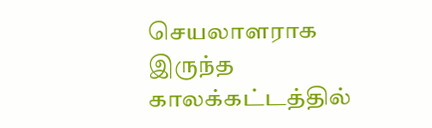செயலாளராக இருந்த காலக்கட்டத்தில்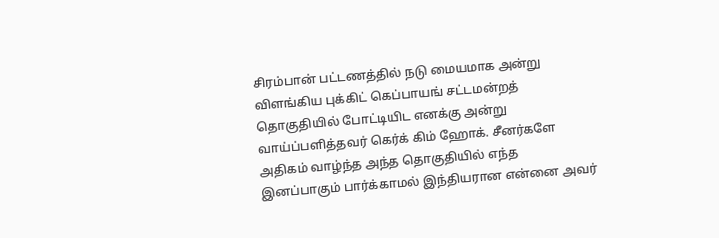சிரம்பான் பட்டணத்தில் நடு மையமாக அன்று விளங்கிய புக்கிட் கெப்பாயங் சட்டமன்றத் தொகுதியில் போட்டியிட எனக்கு அன்று வாய்ப்பளித்தவர் கெர்க் கிம் ஹோக். சீனர்களே அதிகம் வாழ்ந்த அந்த தொகுதியில் எந்த இனப்பாகும் பார்க்காமல் இந்தியரான என்னை அவர்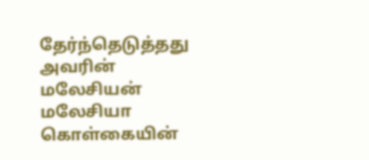தேர்ந்தெடுத்தது அவரின் மலேசியன் மலேசியா கொள்கையின்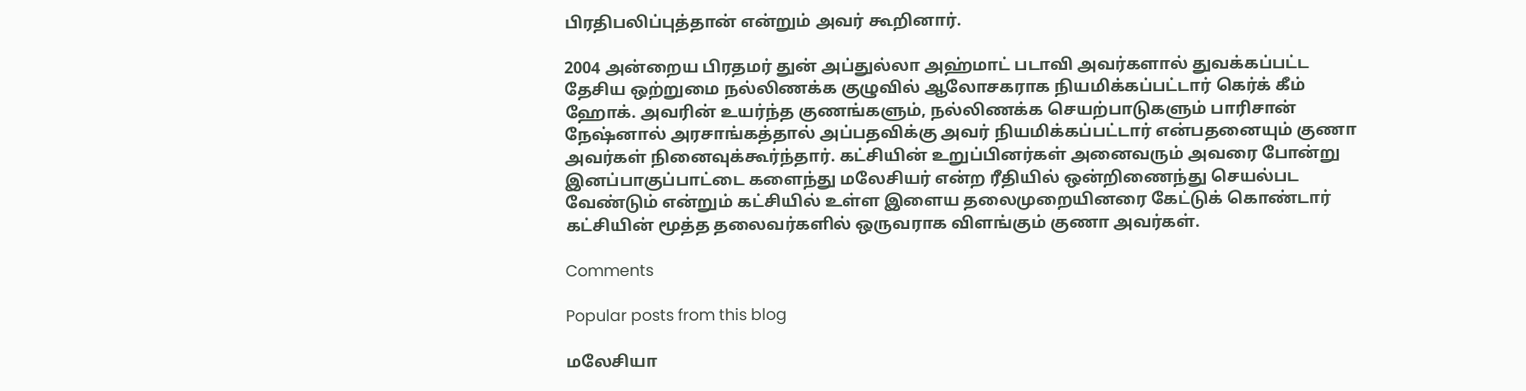பிரதிபலிப்புத்தான் என்றும் அவர் கூறினார்.

2004 அன்றைய பிரதமர் துன் அப்துல்லா அஹ்மாட் படாவி அவர்களால் துவக்கப்பட்ட தேசிய ஒற்றுமை நல்லிணக்க குழுவில் ஆலோசகராக நியமிக்கப்பட்டார் கெர்க் கீம் ஹோக். அவரின் உயர்ந்த குணங்களும், நல்லிணக்க செயற்பாடுகளும் பாரிசான் நேஷ்னால் அரசாங்கத்தால் அப்பதவிக்கு அவர் நியமிக்கப்பட்டார் என்பதனையும் குணா அவர்கள் நினைவுக்கூர்ந்தார். கட்சியின் உறுப்பினர்கள் அனைவரும் அவரை போன்று இனப்பாகுப்பாட்டை களைந்து மலேசியர் என்ற ரீதியில் ஒன்றிணைந்து செயல்பட வேண்டும் என்றும் கட்சியில் உள்ள இளைய தலைமுறையினரை கேட்டுக் கொண்டார் கட்சியின் மூத்த தலைவர்களில் ஒருவராக விளங்கும் குணா அவர்கள்.

Comments

Popular posts from this blog

மலேசியா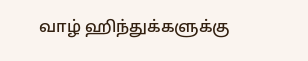வாழ் ஹிந்துக்களுக்கு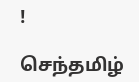!

செந்தமிழ்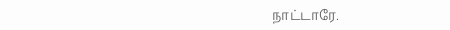நாட்டாரே.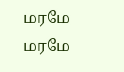மரமே மரமே